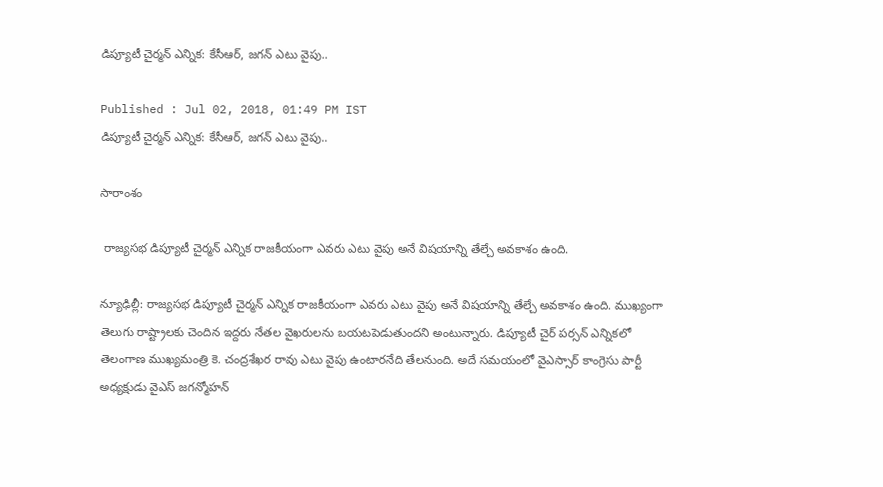డిప్యూటీ చైర్మన్ ఎన్నిక: కేసీఆర్, జగన్ ఎటు వైపు..

Published : Jul 02, 2018, 01:49 PM IST
డిప్యూటీ చైర్మన్ ఎన్నిక: కేసీఆర్, జగన్ ఎటు వైపు..

సారాంశం

 రాజ్యసభ డిప్యూటీ చైర్మన్ ఎన్నిక రాజకీయంగా ఎవరు ఎటు వైపు అనే విషయాన్ని తేల్చే అవకాశం ఉంది.

న్యూఢిల్లీ: రాజ్యసభ డిప్యూటీ చైర్మన్ ఎన్నిక రాజకీయంగా ఎవరు ఎటు వైపు అనే విషయాన్ని తేల్చే అవకాశం ఉంది. ముఖ్యంగా తెలుగు రాష్ట్రాలకు చెందిన ఇద్దరు నేతల వైఖరులను బయటపెడుతుందని అంటున్నారు. డిప్యూటీ చైర్ పర్సన్ ఎన్నికలో తెలంగాణ ముఖ్యమంత్రి కె. చంద్రశేఖర రావు ఎటు వైపు ఉంటారనేది తేలనుంది. అదే సమయంలో వైఎస్సార్ కాంగ్రెసు పార్టీ అధ్యక్షుడు వైఎస్ జగన్మోహన్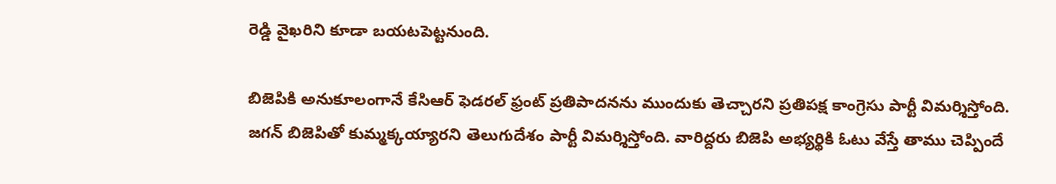రెడ్డి వైఖరిని కూడా బయటపెట్టనుంది.

బిజెపికి అనుకూలంగానే కేసిఆర్ ఫెడరల్ ఫ్రంట్ ప్రతిపాదనను ముందుకు తెచ్చారని ప్రతిపక్ష కాంగ్రెసు పార్టీ విమర్శిస్తోంది. జగన్ బిజెపితో కుమ్మక్కయ్యారని తెలుగుదేశం పార్టీ విమర్శిస్తోంది. వారిద్దరు బిజెపి అభ్యర్థికి ఓటు వేస్తే తాము చెప్పిందే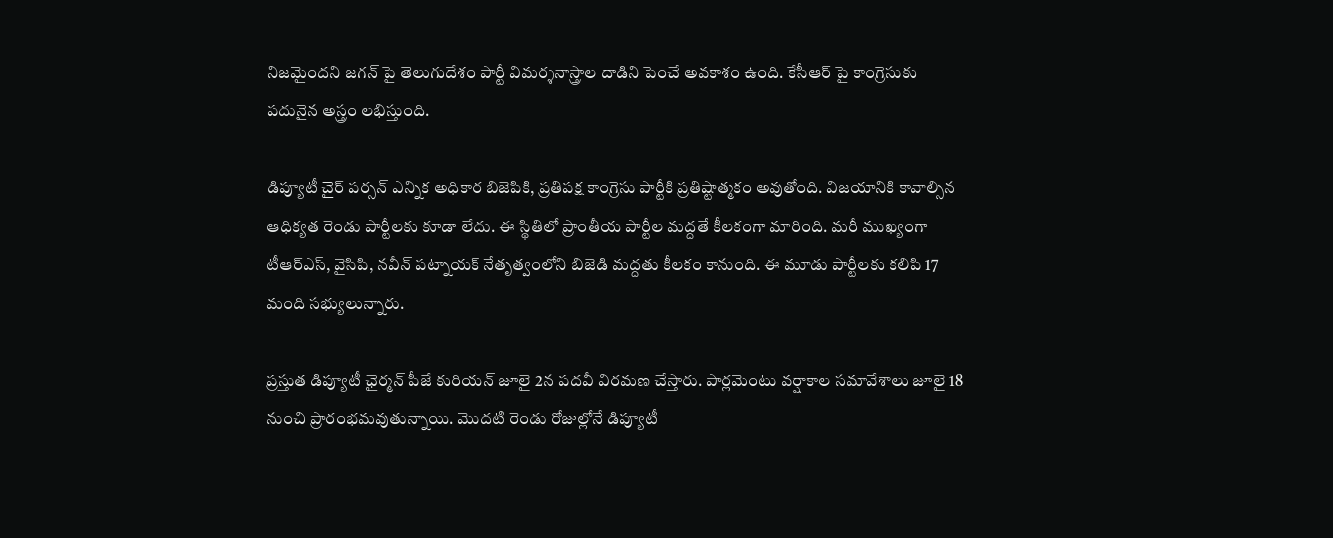నిజమైందని జగన్ పై తెలుగుదేశం పార్టీ విమర్శనాస్త్రాల దాడిని పెంచే అవకాశం ఉంది. కేసీఆర్ పై కాంగ్రెసుకు పదునైన అస్త్రం లభిస్తుంది.

డిప్యూటీ చైర్ పర్సన్ ఎన్నిక అధికార బిజెపికి, ప్రతిపక్ష కాంగ్రెసు పార్టీకి ప్రతిష్టాత్మకం అవుతోంది. విజయానికి కావాల్సిన ఆధిక్యత రెండు పార్టీలకు కూడా లేదు. ఈ స్థితిలో ప్రాంతీయ పార్టీల మద్దతే కీలకంగా మారింది. మరీ ముఖ్యంగా టీఆర్ఎస్, వైసిపి, నవీన్ పట్నాయక్ నేతృత్వంలోని బిజెడి మద్దతు కీలకం కానుంది. ఈ మూడు పార్టీలకు కలిపి 17 మంది సభ్యులున్నారు.

ప్రస్తుత డిప్యూటీ ఛైర్మన్‌ పీజే కురియన్‌ జూలై 2న పదవీ విరమణ చేస్తారు. పార్లమెంటు వర్షాకాల సమావేశాలు జూలై 18 నుంచి ప్రారంభమవుతున్నాయి. మొదటి రెండు రోజుల్లోనే డిప్యూటీ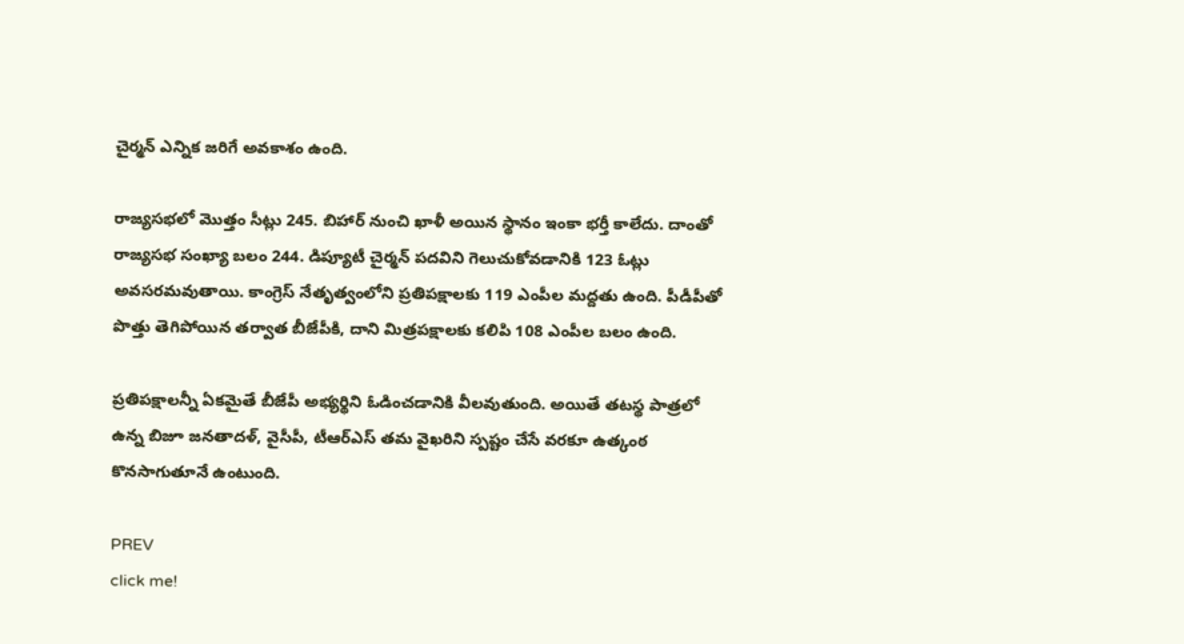చైర్మన్‌ ఎన్నిక జరిగే అవకాశం ఉంది.

రాజ్యసభలో మొత్తం సీట్లు 245. బిహార్‌ నుంచి ఖాళీ అయిన స్థానం ఇంకా భర్తీ కాలేదు. దాంతో రాజ్యసభ సంఖ్యా బలం 244. డిప్యూటీ చైర్మన్‌ పదవిని గెలుచుకోవడానికి 123 ఓట్లు అవసరమవుతాయి. కాంగ్రెస్‌ నేతృత్వంలోని ప్రతిపక్షాలకు 119 ఎంపీల మద్దతు ఉంది. పీడీపీతో పొత్తు తెగిపోయిన తర్వాత బీజేపీకి, దాని మిత్రపక్షాలకు కలిపి 108 ఎంపీల బలం ఉంది.

ప్రతిపక్షాలన్నీ ఏకమైతే బీజేపీ అభ్యర్థిని ఓడించడానికి వీలవుతుంది. అయితే తటస్థ పాత్రలో ఉన్న బిజూ జనతాదళ్‌, వైసీపీ, టీఆర్‌ఎస్‌ తమ వైఖరిని స్పష్టం చేసే వరకూ ఉత్కంఠ కొనసాగుతూనే ఉంటుంది.

PREV
click me!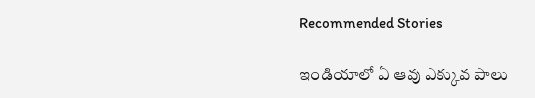Recommended Stories

ఇండియాలో ఏ ఆవు ఎక్కువ పాలు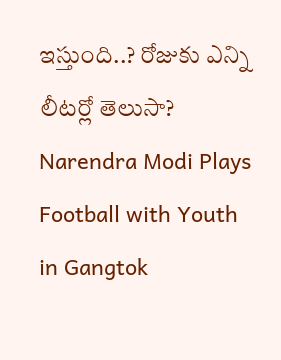ఇస్తుంది..? రోజుకు ఎన్ని లీటర్లో తెలుసా?
Narendra Modi Plays Football with Youth in Gangtok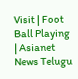Visit | Foot Ball Playing | Asianet News Telugu